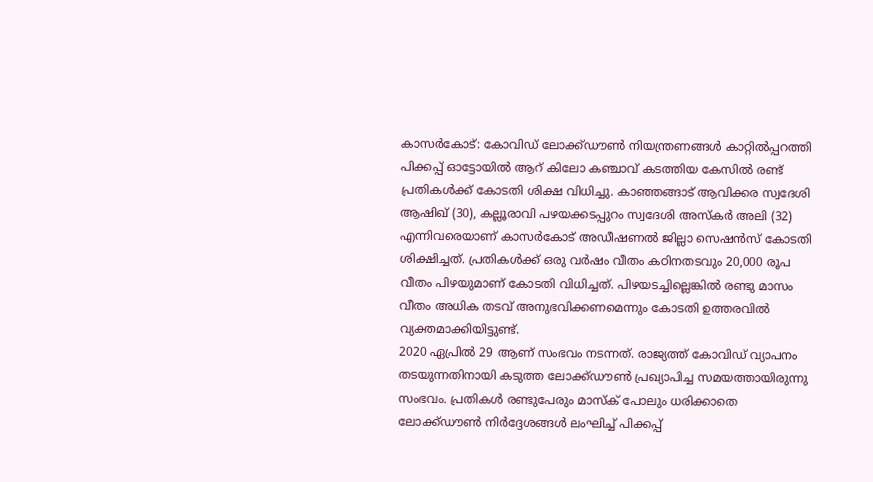കാസർകോട്: കോവിഡ് ലോക്ക്ഡൗൺ നിയന്ത്രണങ്ങൾ കാറ്റിൽപ്പറത്തി പിക്കപ്പ് ഓട്ടോയിൽ ആറ് കിലോ കഞ്ചാവ് കടത്തിയ കേസിൽ രണ്ട് പ്രതികൾക്ക് കോടതി ശിക്ഷ വിധിച്ചു. കാഞ്ഞങ്ങാട് ആവിക്കര സ്വദേശി ആഷിഖ് (30), കല്ലൂരാവി പഴയക്കടപ്പുറം സ്വദേശി അസ്കർ അലി (32) എന്നിവരെയാണ് കാസർകോട് അഡീഷണൽ ജില്ലാ സെഷൻസ് കോടതി ശിക്ഷിച്ചത്. പ്രതികൾക്ക് ഒരു വർഷം വീതം കഠിനതടവും 20,000 രൂപ വീതം പിഴയുമാണ് കോടതി വിധിച്ചത്. പിഴയടച്ചില്ലെങ്കിൽ രണ്ടു മാസം വീതം അധിക തടവ് അനുഭവിക്കണമെന്നും കോടതി ഉത്തരവിൽ വ്യക്തമാക്കിയിട്ടുണ്ട്.
2020 ഏപ്രിൽ 29 ആണ് സംഭവം നടന്നത്. രാജ്യത്ത് കോവിഡ് വ്യാപനം തടയുന്നതിനായി കടുത്ത ലോക്ക്ഡൗൺ പ്രഖ്യാപിച്ച സമയത്തായിരുന്നു സംഭവം. പ്രതികൾ രണ്ടുപേരും മാസ്ക് പോലും ധരിക്കാതെ ലോക്ക്ഡൗൺ നിർദ്ദേശങ്ങൾ ലംഘിച്ച് പിക്കപ്പ്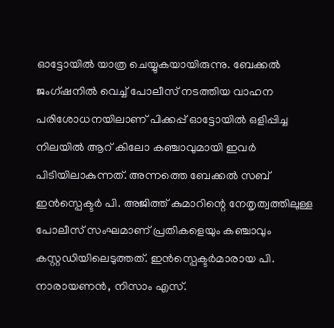ഓട്ടോയിൽ യാത്ര ചെയ്യുകയായിരുന്നു. ബേക്കൽ ജംഗ്ഷനിൽ വെച്ച് പോലീസ് നടത്തിയ വാഹന പരിശോധനയിലാണ് പിക്കപ്പ് ഓട്ടോയിൽ ഒളിപ്പിച്ച നിലയിൽ ആറ് കിലോ കഞ്ചാവുമായി ഇവർ പിടിയിലാകുന്നത്. അന്നത്തെ ബേക്കൽ സബ് ഇൻസ്പെക്ടർ പി. അജിത്ത് കുമാറിന്റെ നേതൃത്വത്തിലുള്ള പോലീസ് സംഘമാണ് പ്രതികളെയും കഞ്ചാവും കസ്റ്റഡിയിലെടുത്തത്. ഇൻസ്പെക്ടർമാരായ പി. നാരായണൻ, നിസാം എസ്.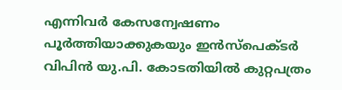എന്നിവർ കേസന്വേഷണം പൂർത്തിയാക്കുകയും ഇൻസ്പെക്ടർ വിപിൻ യു.പി. കോടതിയിൽ കുറ്റപത്രം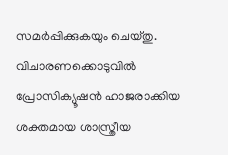സമർപ്പിക്കുകയും ചെയ്തു. വിചാരണക്കൊടുവിൽ പ്രോസിക്യൂഷൻ ഹാജരാക്കിയ ശക്തമായ ശാസ്ത്രീയ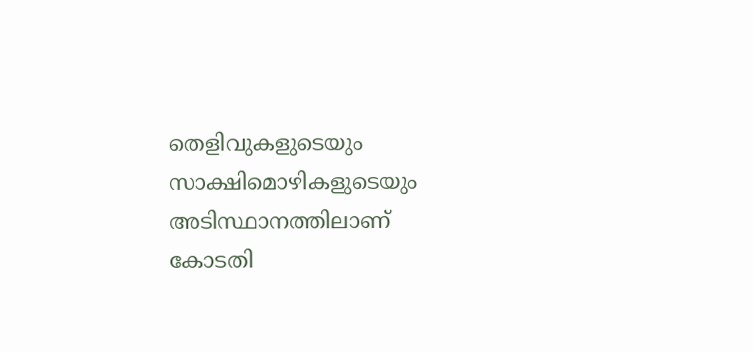തെളിവുകളുടെയും സാക്ഷിമൊഴികളുടെയും അടിസ്ഥാനത്തിലാണ് കോടതി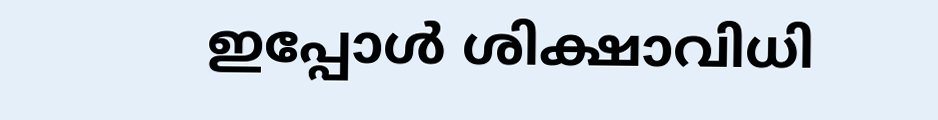ഇപ്പോൾ ശിക്ഷാവിധി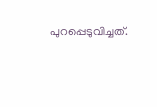പുറപ്പെടുവിച്ചത്.